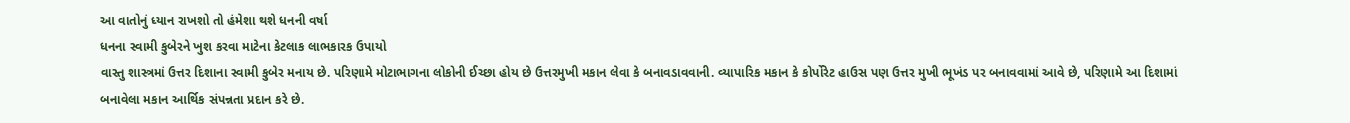આ વાતોનું ધ્યાન રાખશો તો હંમેશા થશે ધનની વર્ષા
ધનના સ્વામી કુબેરને ખુશ કરવા માટેના કેટલાક લાભકારક ઉપાયો
વાસ્તુ શાસ્ત્રમાં ઉત્તર દિશાના સ્વામી કુબેર મનાય છે. પરિણામે મોટાભાગના લોકોની ઈચ્છા હોય છે ઉત્તરમુખી મકાન લેવા કે બનાવડાવવાની. વ્યાપારિક મકાન કે કોર્પોરેટ હાઉસ પણ ઉત્તર મુખી ભૂખંડ પર બનાવવામાં આવે છે, પરિણામે આ દિશામાં બનાવેલા મકાન આર્થિક સંપન્નતા પ્રદાન કરે છે.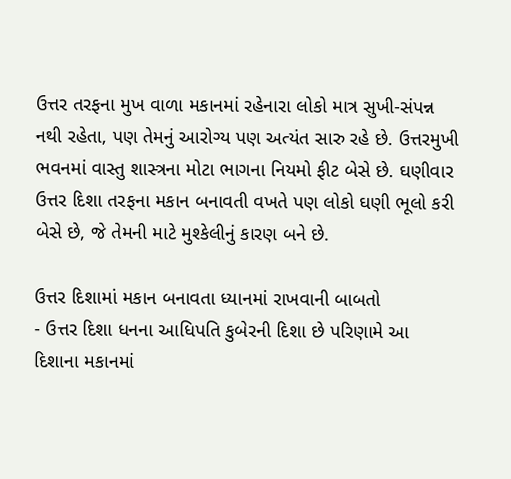ઉત્તર તરફના મુખ વાળા મકાનમાં રહેનારા લોકો માત્ર સુખી-સંપન્ન નથી રહેતા, પણ તેમનું આરોગ્ય પણ અત્યંત સારુ રહે છે. ઉત્તરમુખી ભવનમાં વાસ્તુ શાસ્ત્રના મોટા ભાગના નિયમો ફીટ બેસે છે. ઘણીવાર ઉત્તર દિશા તરફના મકાન બનાવતી વખતે પણ લોકો ઘણી ભૂલો કરી બેસે છે, જે તેમની માટે મુશ્કેલીનું કારણ બને છે.

ઉત્તર દિશામાં મકાન બનાવતા ધ્યાનમાં રાખવાની બાબતો
- ઉત્તર દિશા ધનના આધિપતિ કુબેરની દિશા છે પરિણામે આ દિશાના મકાનમાં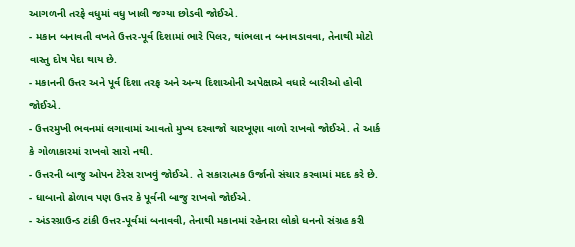આગળની તરફે વધુમાં વધુ ખાલી જગ્યા છોડવી જોઈએ.
- મકાન બનાવતી વખતે ઉત્તર-પૂર્વ દિશામાં ભારે પિલર, થાંભલા ન બનાવડાવવા, તેનાથી મોટો વાસ્તુ દોષ પેદા થાય છે.
- મકાનની ઉત્તર અને પૂર્વ દિશા તરફ અને અન્ય દિશાઓની અપેક્ષાએ વધારે બારીઓ હોવી જોઈએ.
- ઉત્તરમુખી ભવનમાં લગાવામાં આવતો મુખ્ય દરવાજો ચારખૂણા વાળો રાખવો જોઈએ. તે આર્ક કે ગોળાકારમાં રાખવો સારો નથી.
- ઉત્તરની બાજુ ઓપન ટેરેસ રાખવું જોઈએ. તે સકારાત્મક ઉર્જાનો સંચાર કરવામાં મદદ કરે છે.
- ધાબાનો ઢોળાવ પણ ઉત્તર કે પૂર્વની બાજુ રાખવો જોઈએ.
- અંડરગ્રાઉન્ડ ટાંકી ઉત્તર-પૂર્વમાં બનાવવી, તેનાથી મકાનમાં રહેનારા લોકો ધનનો સંગ્રહ કરી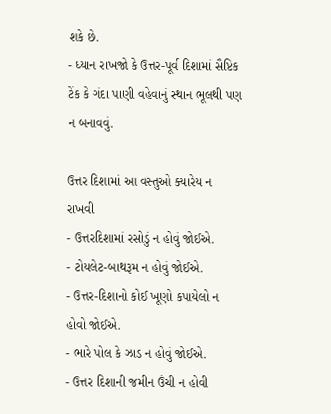શકે છે.
- ધ્યાન રાખજો કે ઉત્તર-પૂર્વ દિશામાં સૈપ્ટિક ટેંક કે ગંદા પાણી વહેવાનું સ્થાન ભૂલથી પણ ન બનાવવું.

ઉત્તર દિશામાં આ વસ્તુઓ ક્યારેય ન રાખવી
- ઉત્તરદિશામાં રસોડું ન હોવું જોઈએ.
- ટોયલેટ-બાથરૂમ ન હોવું જોઈએ.
- ઉત્તર-દિશાનો કોઈ ખૂણો કપાયેલો ન હોવો જોઈએ.
- ભારે પોલ કે ઝાડ ન હોવું જોઈએ.
- ઉત્તર દિશાની જમીન ઉંચી ન હોવી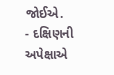જોઈએ.
- દક્ષિણની અપેક્ષાએ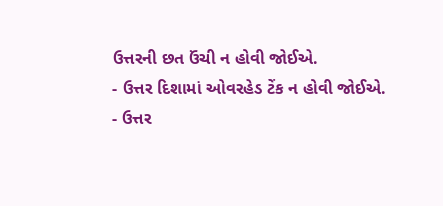ઉત્તરની છત ઉંચી ન હોવી જોઈએ.
- ઉત્તર દિશામાં ઓવરહેડ ટેંક ન હોવી જોઈએ.
- ઉત્તર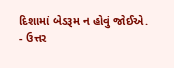દિશામાં બેડરૂમ ન હોવું જોઈએ.
- ઉત્તર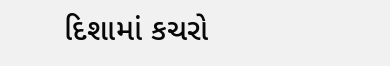દિશામાં કચરો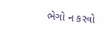ભેગો ન કરવો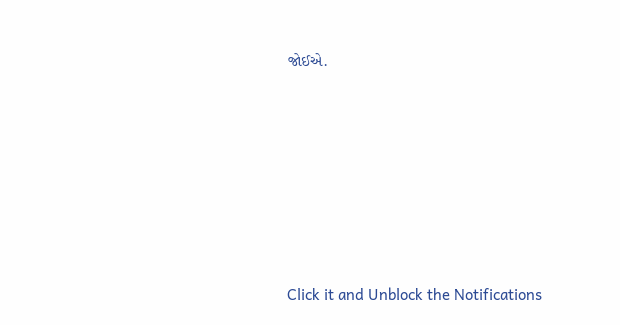જોઈએ.












Click it and Unblock the Notifications